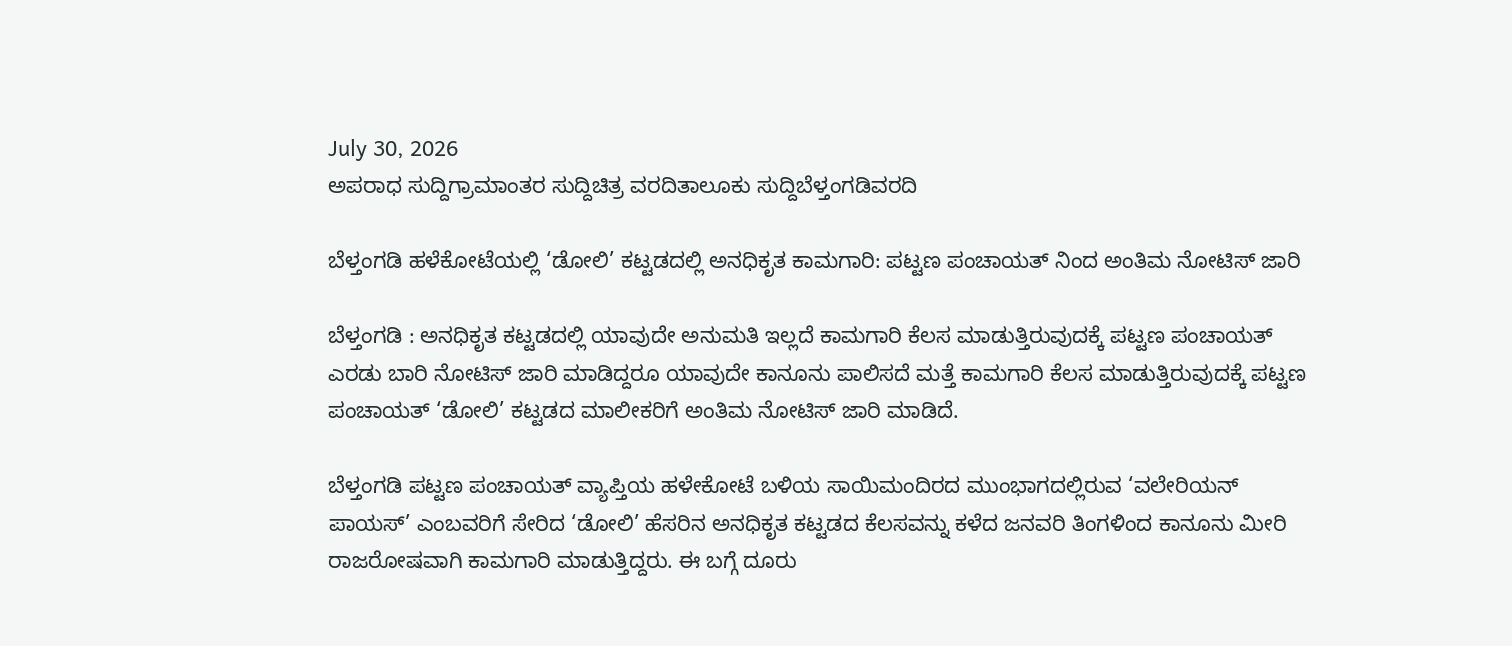July 30, 2026
ಅಪರಾಧ ಸುದ್ದಿಗ್ರಾಮಾಂತರ ಸುದ್ದಿಚಿತ್ರ ವರದಿತಾಲೂಕು ಸುದ್ದಿಬೆಳ್ತಂಗಡಿವರದಿ

ಬೆಳ್ತಂಗಡಿ ಹಳೆಕೋಟೆಯಲ್ಲಿ ‘ಡೋಲಿ’ ಕಟ್ಟಡದಲ್ಲಿ ಅನಧಿಕೃತ ಕಾಮಗಾರಿ: ಪಟ್ಟಣ ಪಂಚಾಯತ್ ನಿಂದ ಅಂತಿಮ ನೋಟಿಸ್ ಜಾರಿ

ಬೆಳ್ತಂಗಡಿ : ಅನಧಿಕೃತ ಕಟ್ಟಡದಲ್ಲಿ ಯಾವುದೇ ಅನುಮತಿ ಇಲ್ಲದೆ ಕಾಮಗಾರಿ ಕೆಲಸ ಮಾಡುತ್ತಿರುವುದಕ್ಕೆ ಪಟ್ಟಣ ಪಂಚಾಯತ್ ಎರಡು ಬಾರಿ ನೋಟಿಸ್ ಜಾರಿ ಮಾಡಿದ್ದರೂ ಯಾವುದೇ ಕಾನೂನು ಪಾಲಿಸದೆ ಮತ್ತೆ ಕಾಮಗಾರಿ ಕೆಲಸ ಮಾಡುತ್ತಿರುವುದಕ್ಕೆ ಪಟ್ಟಣ ಪಂಚಾಯತ್ ‘ಡೋಲಿ’ ಕಟ್ಟಡದ ಮಾಲೀಕರಿಗೆ ಅಂತಿಮ ನೋಟಿಸ್ ಜಾರಿ ಮಾಡಿದೆ.

ಬೆಳ್ತಂಗಡಿ ಪಟ್ಟಣ ಪಂಚಾಯತ್ ವ್ಯಾಪ್ತಿಯ ಹಳೇಕೋಟೆ ಬಳಿಯ ಸಾಯಿಮಂದಿರದ ಮುಂಭಾಗದಲ್ಲಿರುವ ‘ವಲೇರಿಯನ್ ಪಾಯಸ್’ ಎಂಬವರಿಗೆ ಸೇರಿದ ‘ಡೋಲಿ’ ಹೆಸರಿನ ಅನಧಿಕೃತ ಕಟ್ಟಡದ ಕೆಲಸವನ್ನು ಕಳೆದ ಜನವರಿ ತಿಂಗಳಿಂದ ಕಾನೂನು ಮೀರಿ ರಾಜರೋಷವಾಗಿ ಕಾಮಗಾರಿ ಮಾಡುತ್ತಿದ್ದರು. ಈ ಬಗ್ಗೆ ದೂರು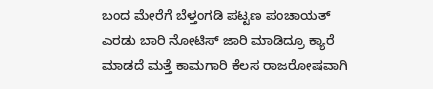ಬಂದ ಮೇರೆಗೆ ಬೆಳ್ತಂಗಡಿ ಪಟ್ಟಣ ಪಂಚಾಯತ್ ಎರಡು ಬಾರಿ ನೋಟಿಸ್ ಜಾರಿ ಮಾಡಿದ್ರೂ ಕ್ಯಾರೆ ಮಾಡದೆ ಮತ್ತೆ ಕಾಮಗಾರಿ ಕೆಲಸ ರಾಜರೋಷವಾಗಿ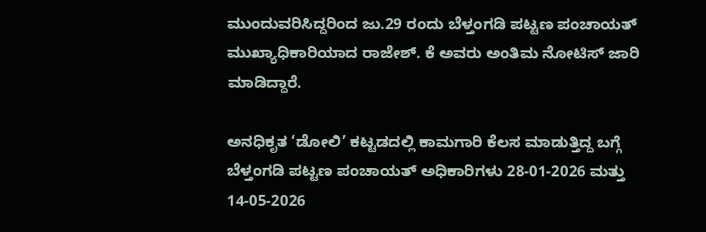ಮುಂದುವರಿಸಿದ್ದರಿಂದ ಜು.29 ರಂದು ಬೆಳ್ತಂಗಡಿ ಪಟ್ಟಣ ಪಂಚಾಯತ್ ಮುಖ್ಯಾಧಿಕಾರಿಯಾದ ರಾಜೇಶ್. ಕೆ ಅವರು ಅಂತಿಮ ನೋಟಿಸ್ ಜಾರಿ ಮಾಡಿದ್ದಾರೆ.

ಅನಧಿಕೃತ ‘ಡೋಲಿ’ ಕಟ್ಟಡದಲ್ಲಿ ಕಾಮಗಾರಿ ಕೆಲಸ ಮಾಡುತ್ತಿದ್ದ ಬಗ್ಗೆ ಬೆಳ್ತಂಗಡಿ ಪಟ್ಟಣ ಪಂಚಾಯತ್ ಅಧಿಕಾರಿಗಳು 28-01-2026 ಮತ್ತು 14-05-2026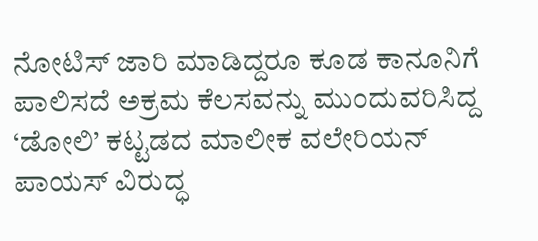ನೋಟಿಸ್ ಜಾರಿ ಮಾಡಿದ್ದರೂ ಕೂಡ ಕಾನೂನಿಗೆ ಪಾಲಿಸದೆ ಅಕ್ರಮ ಕೆಲಸವನ್ನು ಮುಂದುವರಿಸಿದ್ದ ‘ಡೋಲಿ’ ಕಟ್ಟಡದ ಮಾಲೀಕ ವಲೇರಿಯನ್ ಪಾಯಸ್ ವಿರುದ್ಧ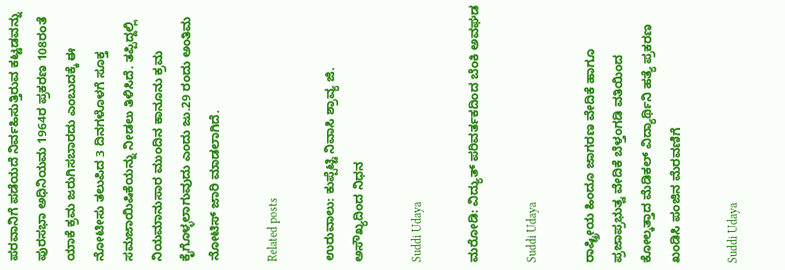ಪರವಾನಿಗೆ ಪಡೆಯದೆ ನಿರ್ವಹಿಸುತ್ತಿರುವ ಕಟ್ಟಡವನ್ನು ಪುರಸಭಾ ಅಧಿನಿಯಮ 1964ರ ಪ್ರಕರಣ 108ರಂತೆ ಯಾಕೆ ಕ್ರಮ ಜರುಗಿಸಬಾರದು ಎಂಬುದಕ್ಕೆ ಈ ನೋಟೀಸು ತಲುಪಿದ 3 ದಿನಗಳೊಳಗೆ ಸೂಕ್ತ ಸಮಜಾಯಿಷಿಕೆಯನ್ನು ನೀಡಲು ತಿಳಿಸಿದೆ. ತಪ್ಪಿದ್ದಲ್ಲಿ ನಿಯಮಾನುಸಾರ ಮುಂದಿನ ಕಾನೂನು ಕ್ರಮ ಕೈಗೊಳ್ಳಲಾಗುವುದು ಎಂದು ಜು.29 ರಂದು ಅಂತಿಮ ನೋಟಿಸ್ ಜಾರಿ ಮಾಡಲಾಗಿದೆ.

Related posts

ಉರುವಾಲು: ಕುಪ್ಪೆಟ್ಟಿ ನಿವಾಸಿ ಶ್ರಾವ್ಯ ಜಿ. ಅಸೌಖ್ಯದಿಂದ ನಿಧನ

Suddi Udaya

ಮರೋಡಿ: ವಿದ್ಯುತ್ ಪರಿವರ್ತಕದಿಂದ ಬೆಂಕಿ ಅವಘಡ

Suddi Udaya

ರಾಷ್ಟ್ರೀಯ ಹಿಂದೂ ಜಾಗರಣ ವೇದಿಕೆ ಹಾಗೂ ಪ್ರಜಾಪ್ರಭುತ್ವ ವೇದಿಕೆ ಬೆಳ್ತಂಗಡಿ ವತಿಯಿಂದ ಕೋಲ್ಕತ್ತಾದ ಮೆಡಿಕಲ್ ವಿದ್ಯಾರ್ಥಿನಿ ಹತ್ಯೆ ಪ್ರಕರಣ ಖಂಡಿಸಿ ಪಂಜಿನ ಮೆರವಣಿಗೆ

Suddi Udaya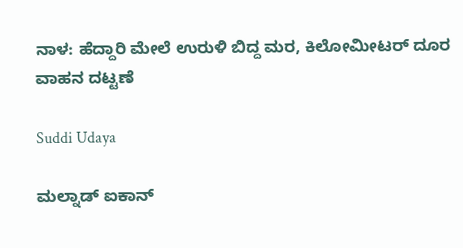ನಾಳ: ಹೆದ್ದಾರಿ ಮೇಲೆ ಉರುಳಿ ಬಿದ್ದ ಮರ, ಕಿಲೋಮೀಟರ್ ದೂರ ವಾಹನ ದಟ್ಟಣೆ

Suddi Udaya

ಮಲ್ನಾಡ್ ಐಕಾನ್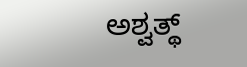ಅಶ್ವತ್ಥ್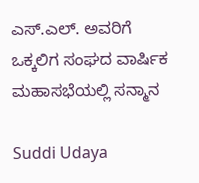ಎಸ್.ಎಲ್. ಅವರಿಗೆ ಒಕ್ಕಲಿಗ ಸಂಘದ ವಾರ್ಷಿಕ ಮಹಾಸಭೆಯಲ್ಲಿ ಸನ್ಮಾನ

Suddi Udaya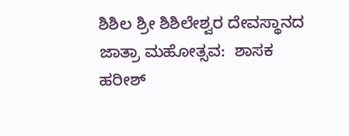ಶಿಶಿಲ ಶ್ರೀ ಶಿಶಿಲೇಶ್ವರ ದೇವಸ್ಥಾನದ ಜಾತ್ರಾ ಮಹೋತ್ಸವ:  ಶಾಸಕ ಹರೀಶ್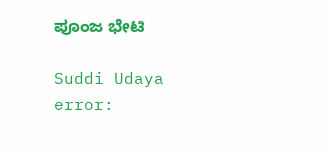ಪೂಂಜ ಭೇಟಿ

Suddi Udaya
error: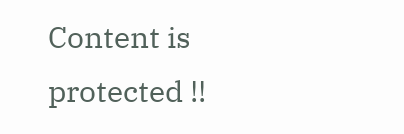Content is protected !!